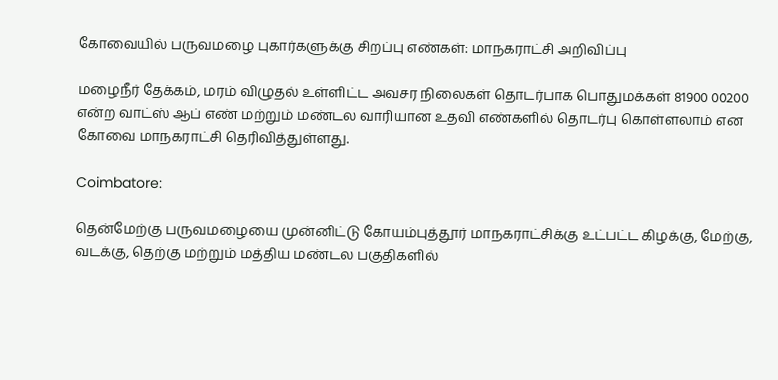கோவையில் பருவமழை புகார்களுக்கு சிறப்பு எண்கள்: மாநகராட்சி அறிவிப்பு

மழைநீர் தேக்கம், மரம் விழுதல் உள்ளிட்ட அவசர நிலைகள் தொடர்பாக பொதுமக்கள் 81900 00200 என்ற வாட்ஸ் ஆப் எண் மற்றும் மண்டல வாரியான உதவி எண்களில் தொடர்பு கொள்ளலாம் என கோவை மாநகராட்சி தெரிவித்துள்ளது.

Coimbatore:

தென்மேற்கு பருவமழையை முன்னிட்டு கோயம்புத்தூர் மாநகராட்சிக்கு உட்பட்ட கிழக்கு, மேற்கு, வடக்கு, தெற்கு மற்றும் மத்திய மண்டல பகுதிகளில்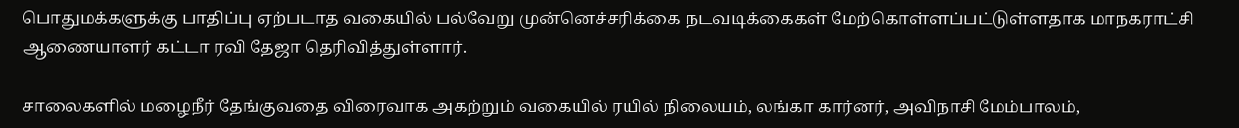பொதுமக்களுக்கு பாதிப்பு ஏற்படாத வகையில் பல்வேறு முன்னெச்சரிக்கை நடவடிக்கைகள் மேற்கொள்ளப்பட்டுள்ளதாக மாநகராட்சி ஆணையாளர் கட்டா ரவி தேஜா தெரிவித்துள்ளார்.

சாலைகளில் மழைநீர் தேங்குவதை விரைவாக அகற்றும் வகையில் ரயில் நிலையம், லங்கா கார்னர், அவிநாசி மேம்பாலம்,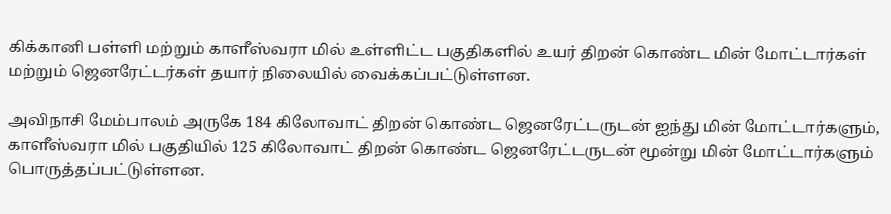கிக்கானி பள்ளி மற்றும் காளீஸ்வரா மில் உள்ளிட்ட பகுதிகளில் உயர் திறன் கொண்ட மின் மோட்டார்கள் மற்றும் ஜெனரேட்டர்கள் தயார் நிலையில் வைக்கப்பட்டுள்ளன.

அவிநாசி மேம்பாலம் அருகே 184 கிலோவாட் திறன் கொண்ட ஜெனரேட்டருடன் ஐந்து மின் மோட்டார்களும், காளீஸ்வரா மில் பகுதியில் 125 கிலோவாட் திறன் கொண்ட ஜெனரேட்டருடன் மூன்று மின் மோட்டார்களும் பொருத்தப்பட்டுள்ளன.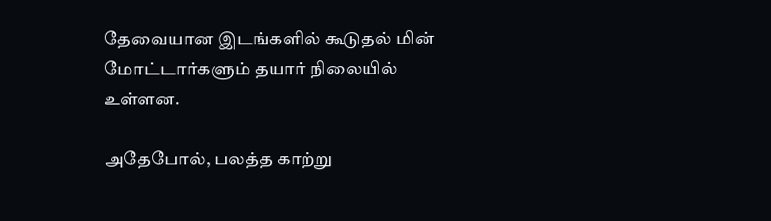தேவையான இடங்களில் கூடுதல் மின் மோட்டார்களும் தயார் நிலையில் உள்ளன.

அதேபோல், பலத்த காற்று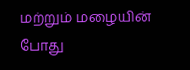மற்றும் மழையின் போது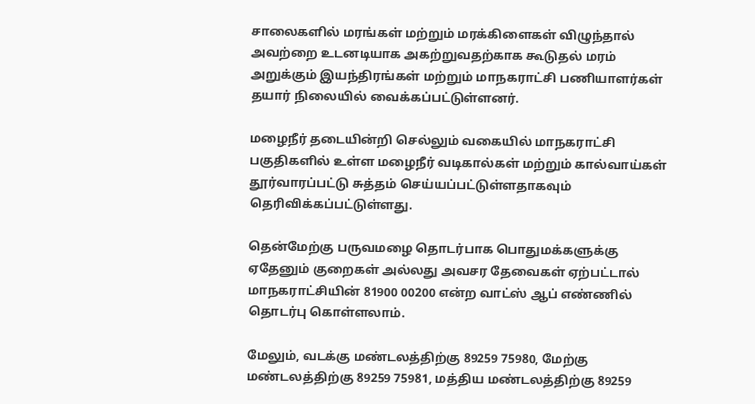சாலைகளில் மரங்கள் மற்றும் மரக்கிளைகள் விழுந்தால் அவற்றை உடனடியாக அகற்றுவதற்காக கூடுதல் மரம் அறுக்கும் இயந்திரங்கள் மற்றும் மாநகராட்சி பணியாளர்கள் தயார் நிலையில் வைக்கப்பட்டுள்ளனர்.

மழைநீர் தடையின்றி செல்லும் வகையில் மாநகராட்சி பகுதிகளில் உள்ள மழைநீர் வடிகால்கள் மற்றும் கால்வாய்கள் தூர்வாரப்பட்டு சுத்தம் செய்யப்பட்டுள்ளதாகவும் தெரிவிக்கப்பட்டுள்ளது.

தென்மேற்கு பருவமழை தொடர்பாக பொதுமக்களுக்கு ஏதேனும் குறைகள் அல்லது அவசர தேவைகள் ஏற்பட்டால் மாநகராட்சியின் 81900 00200 என்ற வாட்ஸ் ஆப் எண்ணில் தொடர்பு கொள்ளலாம்.

மேலும், வடக்கு மண்டலத்திற்கு 89259 75980, மேற்கு மண்டலத்திற்கு 89259 75981, மத்திய மண்டலத்திற்கு 89259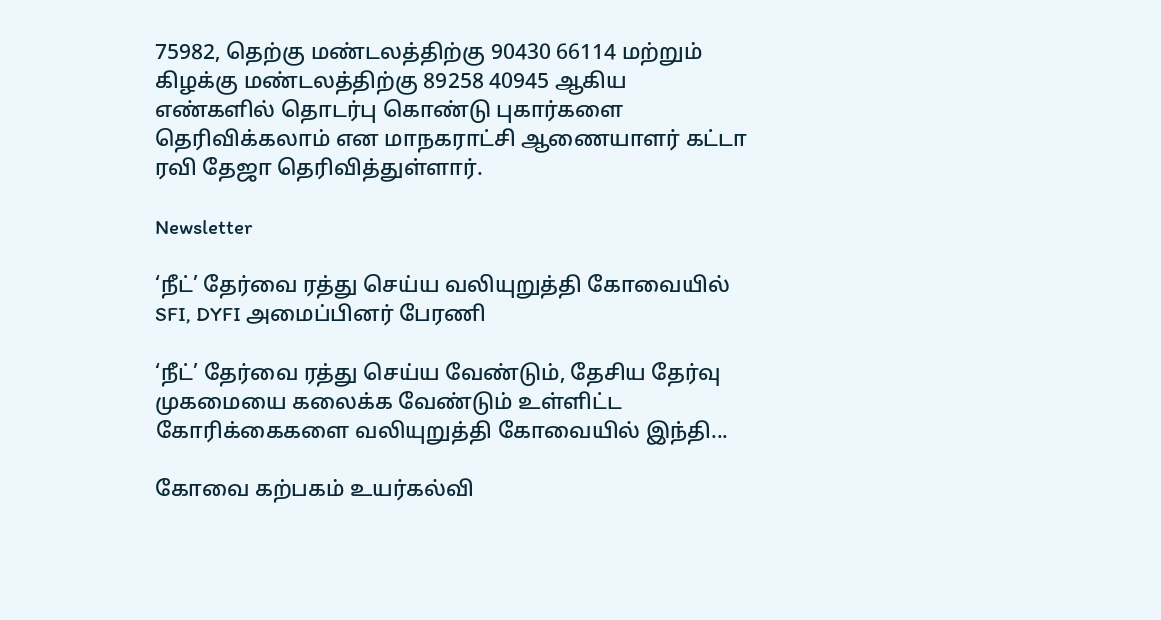75982, தெற்கு மண்டலத்திற்கு 90430 66114 மற்றும் கிழக்கு மண்டலத்திற்கு 89258 40945 ஆகிய எண்களில் தொடர்பு கொண்டு புகார்களை தெரிவிக்கலாம் என மாநகராட்சி ஆணையாளர் கட்டா ரவி தேஜா தெரிவித்துள்ளார்.

Newsletter

‘நீட்’ தேர்வை ரத்து செய்ய வலியுறுத்தி கோவையில் SFI, DYFI அமைப்பினர் பேரணி

‘நீட்’ தேர்வை ரத்து செய்ய வேண்டும், தேசிய தேர்வு முகமையை கலைக்க வேண்டும் உள்ளிட்ட கோரிக்கைகளை வலியுறுத்தி கோவையில் இந்தி...

கோவை கற்பகம் உயர்கல்வி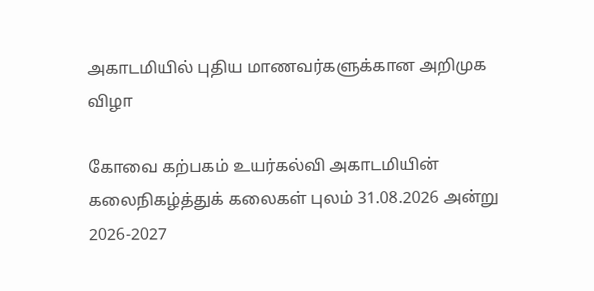அகாடமியில் புதிய மாணவர்களுக்கான அறிமுக விழா

கோவை கற்பகம் உயர்கல்வி அகாடமியின் கலைநிகழ்த்துக் கலைகள் புலம் 31.08.2026 அன்று 2026-2027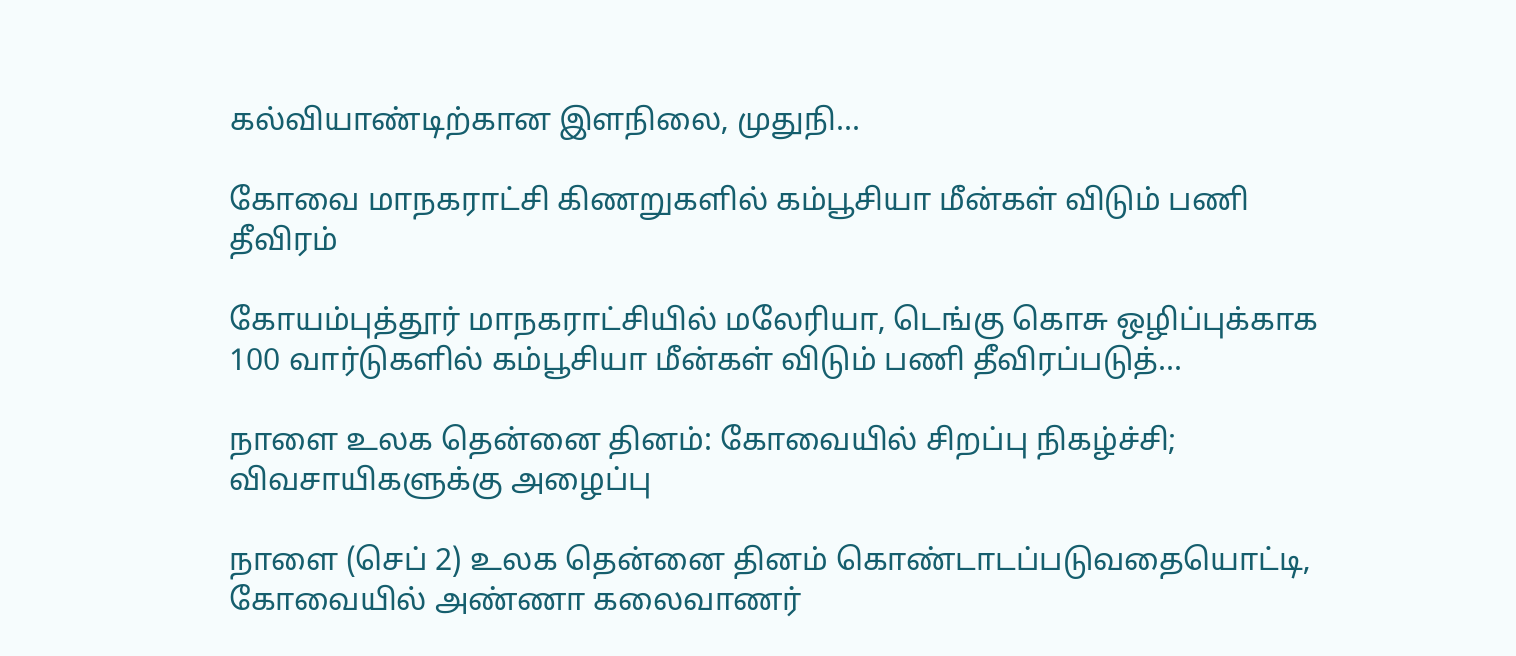கல்வியாண்டிற்கான இளநிலை, முதுநி...

கோவை மாநகராட்சி கிணறுகளில் கம்பூசியா மீன்கள் விடும் பணி தீவிரம்

கோயம்புத்தூர் மாநகராட்சியில் மலேரியா, டெங்கு கொசு ஒழிப்புக்காக 100 வார்டுகளில் கம்பூசியா மீன்கள் விடும் பணி தீவிரப்படுத்...

நாளை உலக தென்னை தினம்: கோவையில் சிறப்பு நிகழ்ச்சி; விவசாயிகளுக்கு அழைப்பு

நாளை (செப் 2) உலக தென்னை தினம் கொண்டாடப்படுவதையொட்டி, கோவையில் அண்ணா கலைவாணர்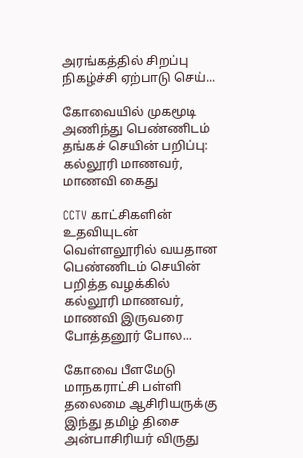அரங்கத்தில் சிறப்பு நிகழ்ச்சி ஏற்பாடு செய்...

கோவையில் முகமூடி அணிந்து பெண்ணிடம் தங்கச் செயின் பறிப்பு: கல்லூரி மாணவர், மாணவி கைது

CCTV காட்சிகளின் உதவியுடன் வெள்ளலூரில் வயதான பெண்ணிடம் செயின் பறித்த வழக்கில் கல்லூரி மாணவர், மாணவி இருவரை போத்தனூர் போல...

கோவை பீளமேடு மாநகராட்சி பள்ளி தலைமை ஆசிரியருக்கு இந்து தமிழ் திசை அன்பாசிரியர் விருது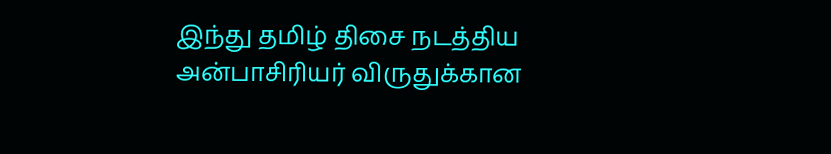இந்து தமிழ் திசை நடத்திய அன்பாசிரியர் விருதுக்கான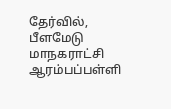தேர்வில், பீளமேடு மாநகராட்சி ஆரம்பப்பள்ளி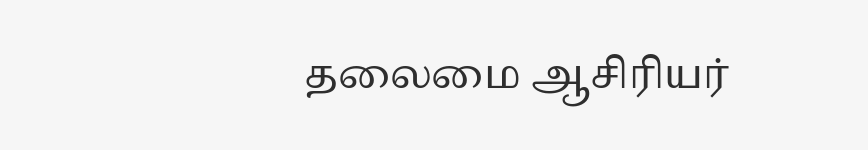தலைமை ஆசிரியர்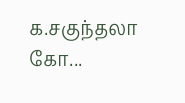க.சகுந்தலா கோ...